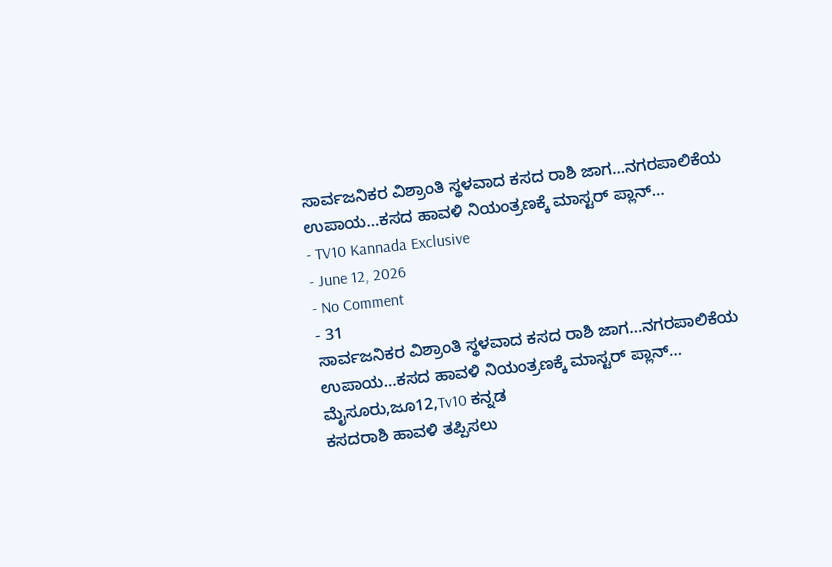ಸಾರ್ವಜನಿಕರ ವಿಶ್ರಾಂತಿ ಸ್ಥಳವಾದ ಕಸದ ರಾಶಿ ಜಾಗ…ನಗರಪಾಲಿಕೆಯ ಉಪಾಯ…ಕಸದ ಹಾವಳಿ ನಿಯಂತ್ರಣಕ್ಕೆ ಮಾಸ್ಟರ್ ಪ್ಲಾನ್…
- TV10 Kannada Exclusive
- June 12, 2026
- No Comment
- 31
ಸಾರ್ವಜನಿಕರ ವಿಶ್ರಾಂತಿ ಸ್ಥಳವಾದ ಕಸದ ರಾಶಿ ಜಾಗ…ನಗರಪಾಲಿಕೆಯ ಉಪಾಯ…ಕಸದ ಹಾವಳಿ ನಿಯಂತ್ರಣಕ್ಕೆ ಮಾಸ್ಟರ್ ಪ್ಲಾನ್…
ಮೈಸೂರು,ಜೂ12,Tv10 ಕನ್ನಡ
ಕಸದರಾಶಿ ಹಾವಳಿ ತಪ್ಪಿಸಲು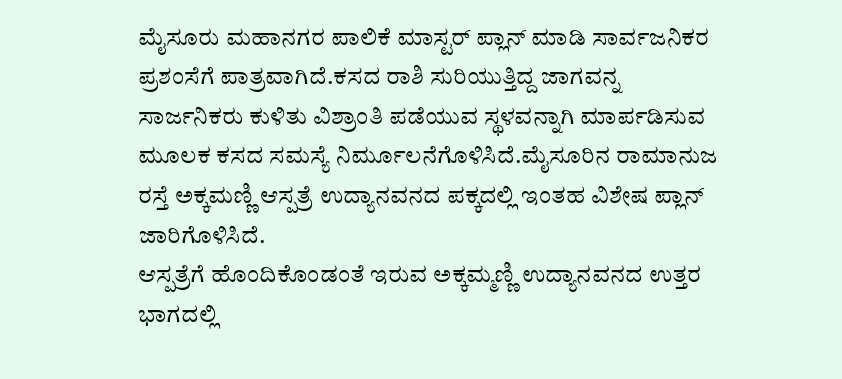ಮೈಸೂರು ಮಹಾನಗರ ಪಾಲಿಕೆ ಮಾಸ್ಟರ್ ಪ್ಲಾನ್ ಮಾಡಿ ಸಾರ್ವಜನಿಕರ ಪ್ರಶಂಸೆಗೆ ಪಾತ್ರವಾಗಿದೆ.ಕಸದ ರಾಶಿ ಸುರಿಯುತ್ತಿದ್ದ ಜಾಗವನ್ನ ಸಾರ್ಜನಿಕರು ಕುಳಿತು ವಿಶ್ರಾಂತಿ ಪಡೆಯುವ ಸ್ಥಳವನ್ನಾಗಿ ಮಾರ್ಪಡಿಸುವ ಮೂಲಕ ಕಸದ ಸಮಸ್ಯೆ ನಿರ್ಮೂಲನೆಗೊಳಿಸಿದೆ.ಮೈಸೂರಿನ ರಾಮಾನುಜ ರಸ್ತೆ ಅಕ್ಕಮಣ್ಣಿ ಆಸ್ಪತ್ರೆ ಉದ್ಯಾನವನದ ಪಕ್ಕದಲ್ಲಿ ಇಂತಹ ವಿಶೇಷ ಪ್ಲಾನ್ ಜಾರಿಗೊಳಿಸಿದೆ.
ಆಸ್ಪತ್ರೆಗೆ ಹೊಂದಿಕೊಂಡಂತೆ ಇರುವ ಅಕ್ಕಮ್ಮಣ್ಣಿ ಉದ್ಯಾನವನದ ಉತ್ತರ ಭಾಗದಲ್ಲಿ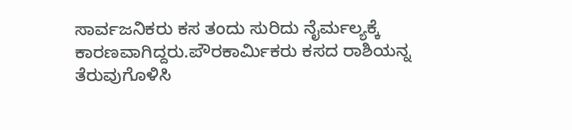ಸಾರ್ವಜನಿಕರು ಕಸ ತಂದು ಸುರಿದು ನೈರ್ಮಲ್ಯಕ್ಕೆ ಕಾರಣವಾಗಿದ್ದರು.ಪೌರಕಾರ್ಮಿಕರು ಕಸದ ರಾಶಿಯನ್ನ ತೆರುವುಗೊಳಿಸಿ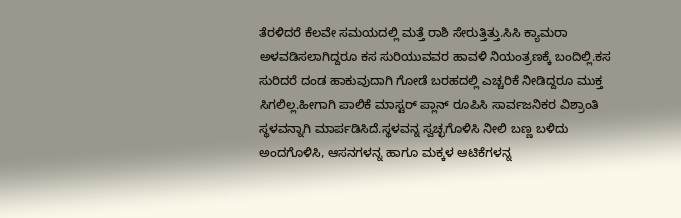ತೆರಳಿದರೆ ಕೆಲವೇ ಸಮಯದಲ್ಲಿ ಮತ್ತೆ ರಾಶಿ ಸೇರುತ್ತಿತ್ತು.ಸಿಸಿ ಕ್ಯಾಮರಾ ಅಳವಡಿಸಲಾಗಿದ್ದರೂ ಕಸ ಸುರಿಯುವವರ ಹಾವಳಿ ನಿಯಂತ್ರಣಕ್ಕೆ ಬಂದಿಲ್ಲಿ.ಕಸ ಸುರಿದರೆ ದಂಡ ಹಾಕುವುದಾಗಿ ಗೋಡೆ ಬರಹದಲ್ಲಿ ಎಚ್ಚರಿಕೆ ನೀಡಿದ್ದರೂ ಮುಕ್ತ ಸಿಗಲಿಲ್ಲ.ಹೀಗಾಗಿ ಪಾಲಿಕೆ ಮಾಸ್ಟರ್ ಪ್ಲಾನ್ ರೂಪಿಸಿ ಸಾರ್ವಜನಿಕರ ವಿಶ್ರಾಂತಿ ಸ್ಥಳವನ್ನಾಗಿ ಮಾರ್ಪಡಿಸಿದೆ.ಸ್ಥಳವನ್ನ ಸ್ವಚ್ಛಗೊಳಿಸಿ ನೀಲಿ ಬಣ್ಣ ಬಳಿದು ಅಂದಗೊಳಿಸಿ, ಆಸನಗಳನ್ನ ಹಾಗೂ ಮಕ್ಕಳ ಆಟಿಕೆಗಳನ್ನ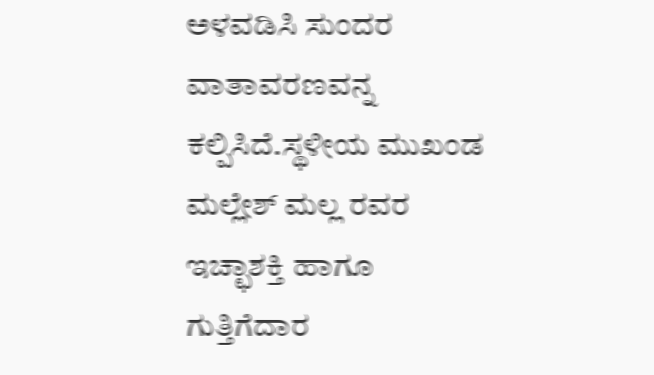ಅಳವಡಿಸಿ ಸುಂದರ ವಾತಾವರಣವನ್ನ ಕಲ್ಪಿಸಿದೆ.ಸ್ಥಳೀಯ ಮುಖಂಡ ಮಲ್ಲೇಶ್ ಮಲ್ಲ ರವರ ಇಚ್ಛಾಶಕ್ತಿ ಹಾಗೂ ಗುತ್ತಿಗೆದಾರ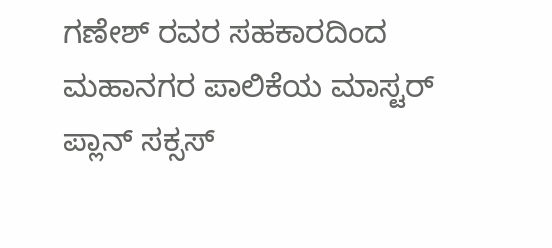ಗಣೇಶ್ ರವರ ಸಹಕಾರದಿಂದ ಮಹಾನಗರ ಪಾಲಿಕೆಯ ಮಾಸ್ಟರ್ ಪ್ಲಾನ್ ಸಕ್ಸಸ್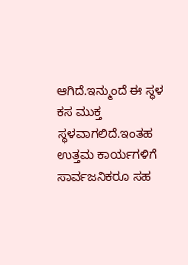ಆಗಿದೆ.ಇನ್ಮುಂದೆ ಈ ಸ್ಥಳ ಕಸ ಮುಕ್ತ ಸ್ಥಳವಾಗಲಿದೆ.ಇಂತಹ ಉತ್ತಮ ಕಾರ್ಯಗಳಿಗೆ ಸಾರ್ವಜನಿಕರೂ ಸಹ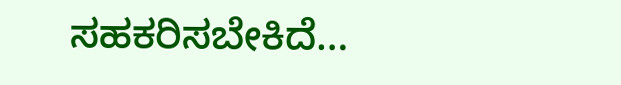ಸಹಕರಿಸಬೇಕಿದೆ…